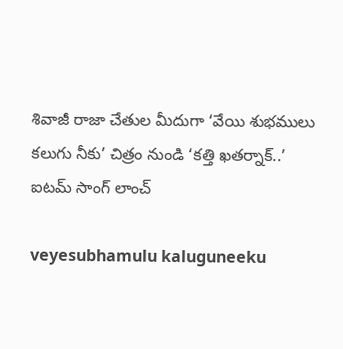శివాజీ రాజా చేతుల మీదుగా ‘వేయి శుభములు కలుగు నీకు’ చిత్రం నుండి ‘క‌త్తి ఖ‌త‌ర్నాక్..’ ఐటమ్ సాంగ్ లాంచ్

veyesubhamulu kaluguneeku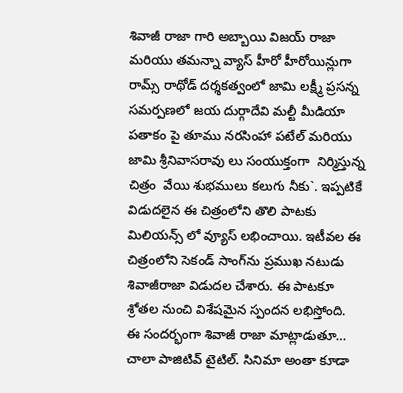శివాజీ రాజా గారి అబ్బాయి విజయ్ రాజా  మరియు తమన్నా వ్యాస్ హీరో హీరోయిన్లుగా  రామ్స్ రాథోడ్ దర్శకత్వంలో జామి లక్ష్మీ ప్రసన్న సమర్పణలో జయ దుర్గాదేవి మల్టీ మీడియా పతాకం పై తూము నరసింహా పటేల్ మరియు జామి శ్రీనివాసరావు లు సంయుక్తంగా  నిర్మిస్తున్న చిత్రం  వేయి శుభములు కలుగు నీకు`. ఇప్ప‌టికే విడుద‌లైన ఈ చిత్రంలోని తొలి పాటకు మిలియ‌న్స్ లో వ్యూస్ ల‌భించాయి. ఇటీవ‌ల ఈ చిత్రంలోని సెకండ్ సాంగ్‌ను ప్ర‌ముఖ న‌టుడు శివాజీరాజా విడుద‌ల చేశారు. ఈ పాట‌కూ  శ్రోత‌ల నుంచి విశేష‌మైన స్పంద‌న ల‌భిస్తోంది.   ఈ సంద‌ర్భంగా శివాజీ రాజా మాట్లాడుతూ… చాలా పాజిటివ్ టైటిల్. సినిమా అంతా కూడా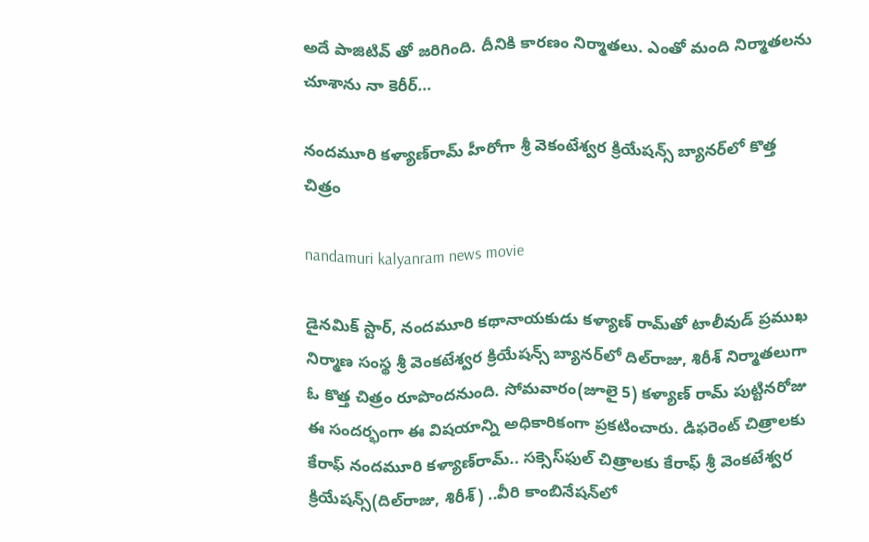అదే పాజిటివ్ తో జ‌రిగింది. దీనికి కార‌ణం నిర్మాత‌లు. ఎంతో మంది నిర్మాత‌ల‌ను చూశాను నా కెరీర్…

నందమూరి కళ్యాణ్‌రామ్‌ హీరోగా శ్రీ వెకంటేశ్వర క్రియేషన్స్‌ బ్యానర్‌లో కొత్త చిత్రం

nandamuri kalyanram news movie

డైనమిక్‌ స్టార్‌, నందమూరి కథానాయకుడు కళ్యాణ్‌ రామ్‌తో టాలీవుడ్‌ ప్రముఖ నిర్మాణ సంస్థ శ్రీ వెంకటేశ్వర క్రియేషన్స్‌ బ్యానర్‌లో దిల్‌రాజు, శిరీశ్‌ నిర్మాతలుగా ఓ కొత్త చిత్రం రూపొందనుంది. సోమవారం(జూలై 5) కళ్యాణ్‌ రామ్‌ పుట్టినరోజు ఈ సందర్భంగా ఈ విషయాన్ని అధికారికంగా ప్రకటించారు. డిఫరెంట్‌ చిత్రాలకు కేరాఫ్‌ నందమూరి కళ్యాణ్‌రామ్‌.. సక్సెస్‌ఫుల్‌ చిత్రాలకు కేరాఫ్‌ శ్రీ వెంకటేశ్వర క్రియేషన్స్‌(దిల్‌రాజు, శిరీశ్‌) ..వీరి కాంబినేషన్‌లో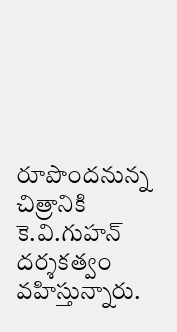రూపొందనున్న చిత్రానికి కె.వి.గుహన్‌ దర్శకత్వం వహిస్తున్నారు.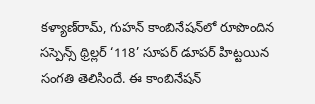కళ్యాణ్‌రామ్‌, గుహన్‌ కాంబినేషన్‌లో రూపొందిన సస్పెన్స్‌ థ్రిల్లర్‌ ‘118’ సూపర్‌ డూపర్‌ హిట్టయిన సంగతి తెలిసిందే. ఈ కాంబినేషన్‌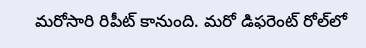మరోసారి రిపీట్‌ కానుంది. మరో డిఫరెంట్‌ రోల్‌లో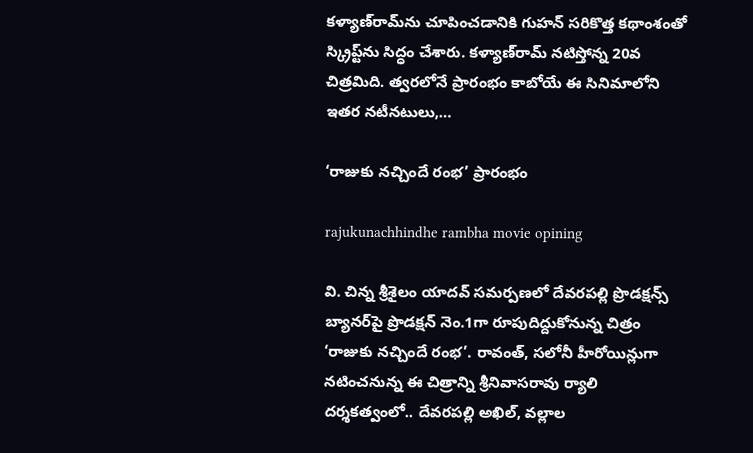కళ్యాణ్‌రామ్‌ను చూపించడానికి గుహన్‌ సరికొత్త కథాంశంతో స్క్రిప్ట్‌ను సిద్ధం చేశారు. కళ్యాణ్‌రామ్‌ నటిస్తోన్న 20వ చిత్రమిది. త్వరలోనే ప్రారంభం కాబోయే ఈ సినిమాలోని ఇతర నటీనటులు,…

‘రాజుకు నచ్చిందే రంభ’ ప్రారంభం

rajukunachhindhe rambha movie opining

వి. చిన్న శ్రీశైలం యాదవ్‌ సమర్పణలో దేవరపల్లి ప్రొడక్షన్స్‌ బ్యానర్‌పై ప్రొడక్షన్‌ నెం.1గా రూపుదిద్దుకోనున్న చిత్రం ‘రాజుకు నచ్చిందే రంభ’. రావంత్‌, సలోనీ హీరోయిన్లుగా నటించనున్న ఈ చిత్రాన్ని శ్రీనివాసరావు ర్యాలి దర్శకత్వంలో.. దేవరపల్లి అఖిల్‌, వల్లాల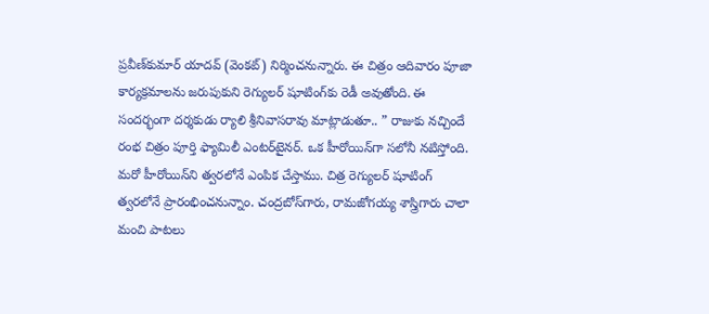ప్రవీణ్‌కుమార్‌ యాదవ్‌ (వెంకట్‌) నిర్మించనున్నారు. ఈ చిత్రం ఆదివారం పూజా కార్యక్రమాలను జరుపుకుని రెగ్యులర్‌ షూటింగ్‌కు రెడీ అవుతోంది. ఈ సందర్భంగా దర్శకుడు ర్యాలి శ్రీనివాసరావు మాట్లాడుతూ.. ” రాజుకు నచ్చిందే రంభ చిత్రం పూర్తి ఫ్యామిలీ ఎంటర్‌టైనర్‌. ఒక హీరోయిన్‌గా సలోనీ నటిస్తోంది. మరో హీరోయిన్‌ని త్వరలోనే ఎంపిక చేస్తాము. చిత్ర రెగ్యులర్‌ షూటింగ్‌ త్వరలోనే ప్రారంభించనున్నాం. చంద్రబోస్‌గారు, రామజోగయ్య శాస్త్రిగారు చాలా మంచి పాటలు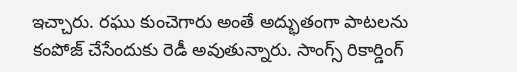ఇచ్చారు. రఘు కుంచెగారు అంతే అద్భుతంగా పాటలను కంపోజ్‌ చేసేందుకు రెడీ అవుతున్నారు. సాంగ్స్‌ రికార్డింగ్‌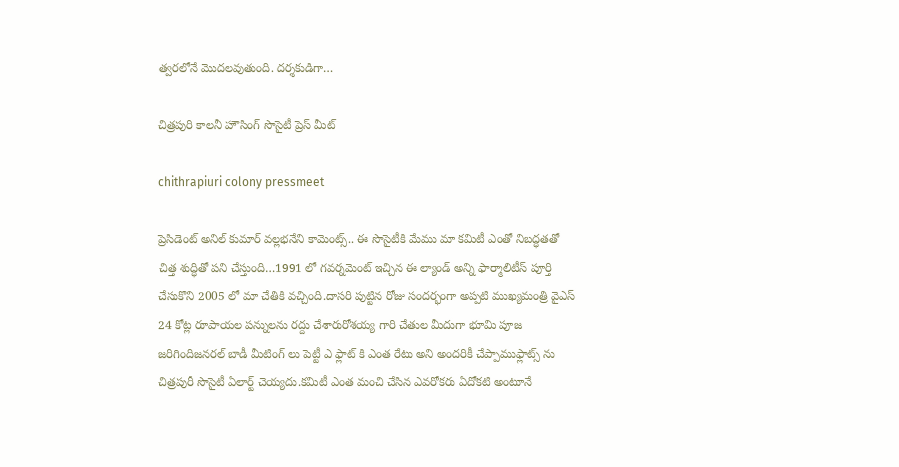త్వరలోనే మొదలవుతుంది. దర్శకుడిగా…

చిత్రపురి కాలనీ హౌసింగ్ సొసైటీ ప్రెస్ మీట్

chithrapiuri colony pressmeet

ప్రెసిడెంట్ అనిల్ కుమార్ వల్లభనేని కామెంట్స్.. ఈ సొసైటీకి మేము మా కమిటీ ఎంతో నిబద్ధతతో చిత్త శుద్ధితో పని చేస్తుంది…1991 లో గవర్నమెంట్ ఇచ్చిన ఈ ల్యాండ్ అన్ని ఫార్మాలిటీస్ పూర్తి చేసుకొని 2005 లో మా చేతికి వచ్చింది.దాసరి పుట్టిన రోజు సందర్భంగా అప్పటి ముఖ్యమంత్రి వైఎస్ 24 కోట్ల రూపాయల పన్నులను రద్దు చేశారురోశయ్య గారి చేతుల మీదుగా భూమి పూజ జరిగిందిజనరల్ బాడీ మీటింగ్ లు పెట్టీ ఎ ఫ్లాట్ కి ఎంత రేటు అని అందరికీ చేప్పాముఫ్లాట్స్ ను చిత్రపురీ సొసైటీ ఏలార్ట్ చెయ్యదు.కమిటీ ఎంత మంచి చేసిన ఎవరోకరు ఏదోకటి అంటూనే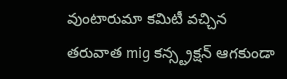వుంటారుమా కమిటీ వచ్చిన తరువాత mig కన్స్ట్రక్షన్ ఆగకుండా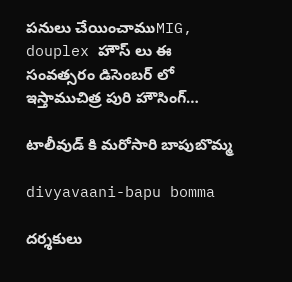పనులు చేయించాముMIG, douplex హౌస్ లు ఈ సంవత్సరం డిసెంబర్ లో ఇస్తాముచిత్ర పురి హౌసింగ్…

టాలీవుడ్ కి మరోసారి బాపుబొమ్మ

divyavaani-bapu bomma

దర్శకులు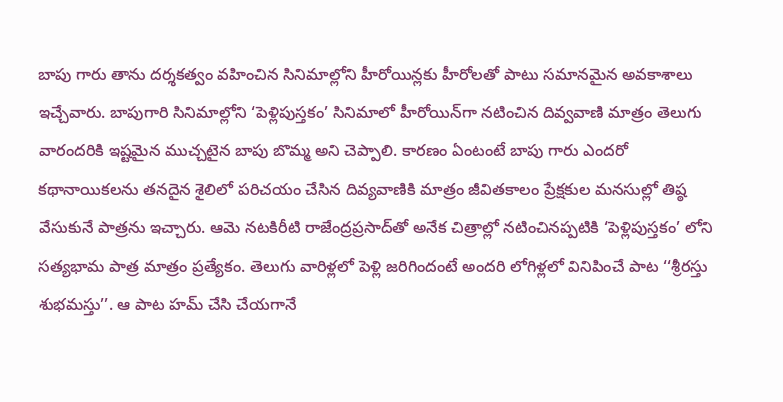బాపు గారు తాను దర్శకత్వం వహించిన సినిమాల్లోని హీరోయిన్లకు హీరోలతో పాటు సమానమైన అవకాశాలు ఇచ్చేవారు. బాపుగారి సినిమాల్లోని ‘పెళ్లిపుస్తకం’ సినిమాలో హీరోయిన్‌గా నటించిన దివ్వవాణి మాత్రం తెలుగు వారందరికి ఇష్టమైన ముచ్చటైన బాపు బొమ్మ అని చెప్పాలి. కారణం ఏంటంటే బాపు గారు ఎందరో కథానాయికలను తనదైన శైలిలో పరిచయం చేసిన దివ్యవాణికి మాత్రం జీవితకాలం ప్రేక్షకుల మనసుల్లో తిష్ఠ వేసుకునే పాత్రను ఇచ్చారు. ఆమె నటకిరీటి రాజేంద్రప్రసాద్‌తో అనేక చిత్రాల్లో నటించినప్పటికి ‘పెళ్లిపుస్తకం’ లోని సత్యభామ పాత్ర మాత్రం ప్రత్యేకం. తెలుగు వారిళ్లలో పెళ్లి జరిగిందంటే అందరి లోగిళ్లలో వినిపించే పాట ‘‘శ్రీరస్తు శుభమస్తు’’. ఆ పాట హమ్‌ చేసి చేయగానే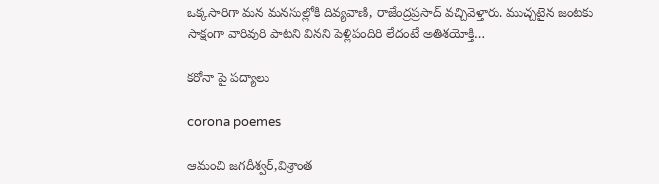ఒక్కసారిగా మన మనసుల్లోకి దివ్యవాణి, రాజేంద్రప్రసాద్‌ వచ్చివెళ్తారు. ముచ్చటైన జంటకు సాక్షంగా వారివురి పాటని వినని పెళ్లిపందిరి లేదంటే అతిశయోక్తి…

కరోనా పై పద్యాలు

corona poemes

ఆమంచి జగదీశ్వర్,విశ్రాంత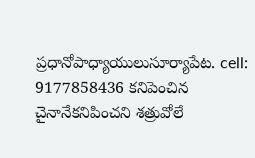ప్రధానోపాధ్యాయులుసూర్యాపేట. cell: 9177858436 కనిపెంచిన చైనానేకనిపించని శత్రువోలే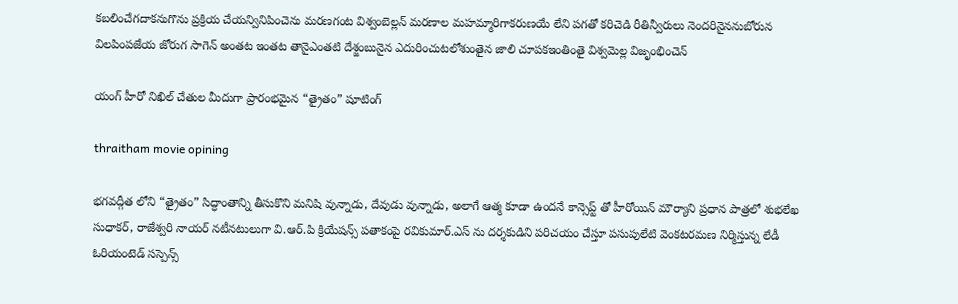కబలించేగదాకనుగొను ప్రక్రియ చేయన్వినిపించెను మరణగంట విశ్వంబెల్లన్ మరణాల మహమ్మారిగాకరుణయే లేని పగతో కరిచెడి రీతిన్వీరులు నెందరినైననుబోరున విలపింపజేయ జోరుగ సాగెన్ అంతట ఇంతట తానైఎంతటి దేశ్జంబునైన ఎదురించుటలోశుంతైన జాలి చూపకఇంతింతై విశ్వమెల్ల విజృంభించెన్

యంగ్ హీరో నిఖిల్ చేతుల మీదుగా ప్రారంభమైన “త్రైతం” షూటింగ్

thraitham movie opining

భగవద్గీత లోని “త్రైతం” సిద్ధాంతాన్ని తీసుకొని మనిషి వున్నాడు, దేవుడు వున్నాడు, అలాగే ఆత్మ కూడా ఉందనే కాన్సెప్ట్ తో హీరోయిన్ మౌర్యాని ప్రధాన పాత్రలో శుభలేఖ సుధాకర్, రాజేశ్వరి నాయర్ నటీనటులుగా వి.ఆర్.పి క్రియేషన్స్ పతాకంపై రవికుమార్.ఎస్ ను దర్శకుడిని పరిచయం చేస్తూ పసుపులేటి వెంకటరమణ నిర్మిస్తున్న లేడీ ఓరియంటెడ్ సస్పెన్స్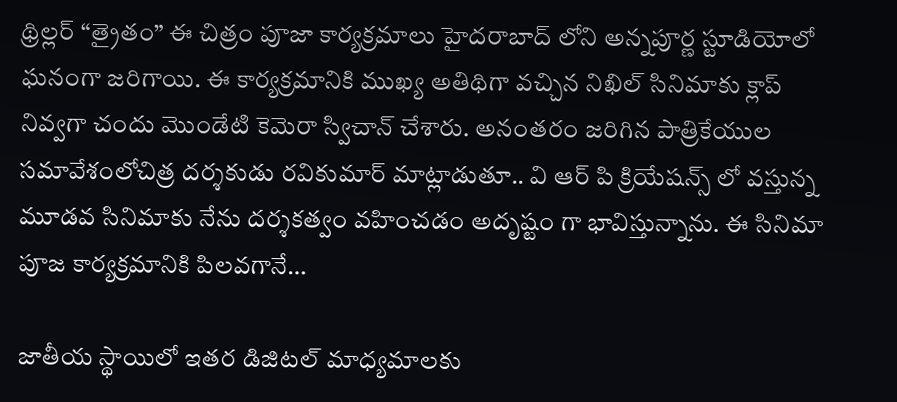థ్రిల్లర్ “త్రైతం” ఈ చిత్రం పూజా కార్యక్రమాలు హైదరాబాద్ లోని అన్నపూర్ణ స్టూడియోలో ఘనంగా జరిగాయి. ఈ కార్యక్రమానికి ముఖ్య అతిథిగా వచ్చిన నిఖిల్ సినిమాకు క్లాప్ నివ్వగా చందు మొండేటి కెమెరా స్విచాన్ చేశారు. అనంతరం జరిగిన పాత్రికేయుల సమావేశంలోచిత్ర దర్శకుడు రవికుమార్ మాట్లాడుతూ.. వి ఆర్ పి క్రియేషన్స్ లో వస్తున్న మూడవ సినిమాకు నేను దర్శకత్వం వహించడం అదృష్టం గా భావిస్తున్నాను. ఈ సినిమా పూజ కార్యక్రమానికి పిలవగానే…

జాతీయ స్థాయిలో ఇతర డిజిటల్ మాధ్యమాలకు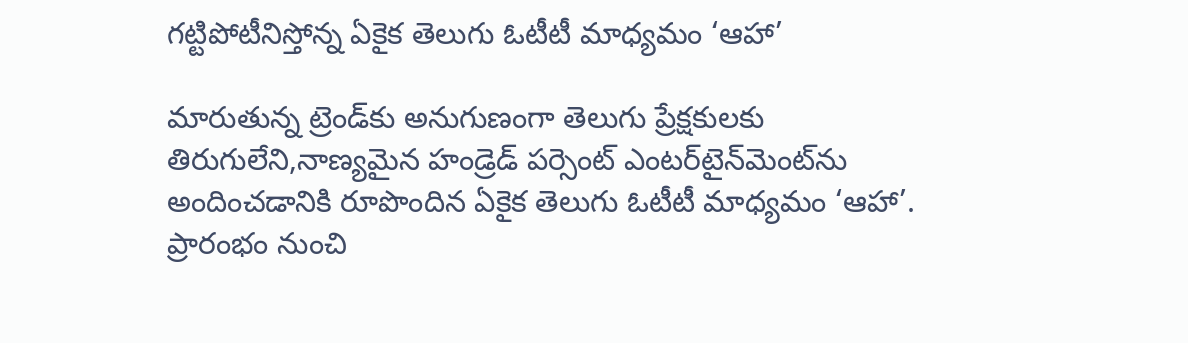గట్టిపోటీనిస్తోన్న ఏకైక తెలుగు ఓటీటీ మాధ్యమం ‘ఆహా’

మారుతున్న ట్రెండ్‌కు అనుగుణంగా తెలుగు ప్రేక్ష‌కుల‌కు తిరుగులేని,నాణ్య‌మైన హండ్రెడ్ ప‌ర్సెంట్‌ ఎంట‌ర్‌టైన్‌మెంట్‌ను అందించ‌డానికి రూపొందిన ఏకైక తెలుగు ఓటీటీ మాధ్య‌మం ‘ఆహా’. ప్రారంభం నుంచి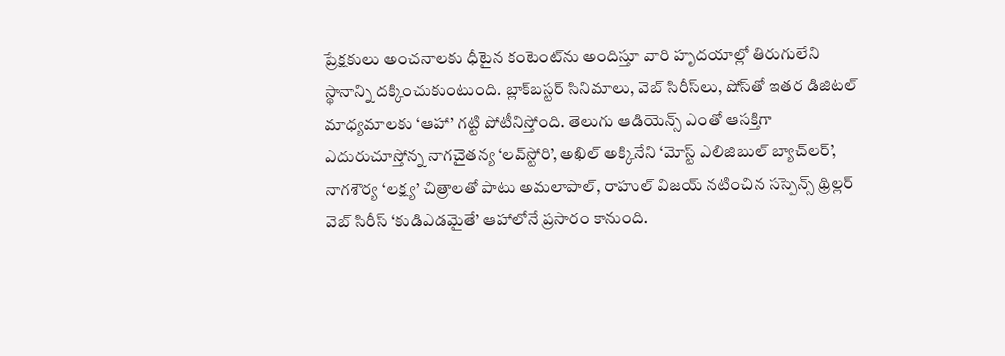ప్రేక్ష‌కులు అంచ‌నాల‌కు ధీటైన కంటెంట్‌ను అందిస్తూ వారి హృద‌యాల్లో తిరుగులేని స్థానాన్ని ద‌క్కించుకుంటుంది. బ్లాక్‌బ‌స్ట‌ర్ సినిమాలు, వెబ్ సిరీస్‌లు, షోస్‌తో ఇత‌ర డిజిట‌ల్ మాధ్య‌మాల‌కు ‘ఆహా’ గ‌ట్టి పోటీనిస్తోంది. తెలుగు ఆడియెన్స్ ఎంతో ఆస‌క్తిగా ఎదురుచూస్తోన్న నాగ‌చైత‌న్య ‘ల‌వ్‌స్టోరి’, అఖిల్ అక్కినేని ‘మోస్ట్ ఎలిజిబుల్ బ్యాచ్‌ల‌ర్‌’, నాగ‌శౌర్య ‘ల‌క్ష్య’ చిత్రాలతో పాటు అమ‌లాపాల్‌, రాహుల్ విజ‌య్ న‌టించిన స‌స్పెన్స్ థ్రిల్ల‌ర్ వెబ్ సిరీస్ ‘కుడిఎడ‌మైతే’ ఆహాలోనే ప్ర‌సారం కానుంది.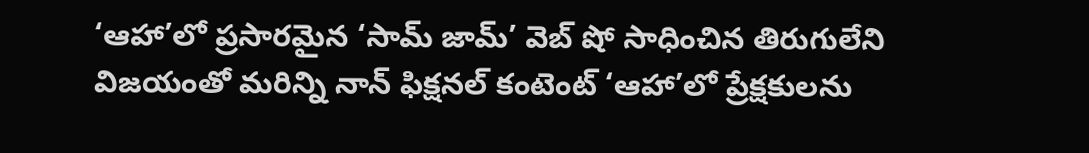‘ఆహా’లో ప్ర‌సార‌మైన ‘సామ్ జామ్’ వెబ్ షో సాధించిన తిరుగులేని విజ‌యంతో మ‌రిన్ని నాన్ ఫిక్ష‌న‌ల్ కంటెంట్ ‘ఆహా’లో ప్రేక్ష‌కుల‌ను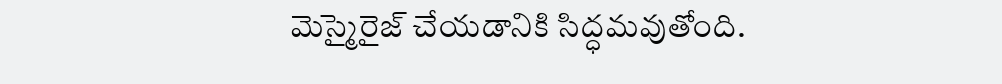మెస్మైరైజ్ చేయ‌డానికి సిద్ధ‌మ‌వుతోంది.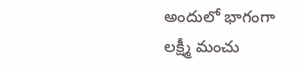అందులో భాగంగా లక్ష్మీ మంచు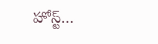హోస్ట్…